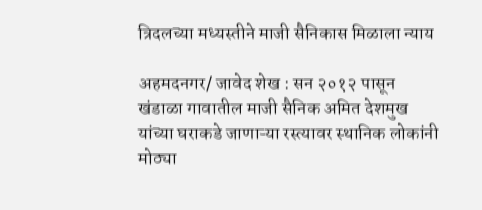त्रिदलच्या मध्यस्तीने माजी सैनिकास मिळाला न्याय

अहमदनगर/ जावेद शेख : सन २०१२ पासून खंडाळा गावातील माजी सैनिक अमित देशमुख यांच्या घराकडे जाणाऱ्या रस्त्यावर स्थानिक लोकांनी मोठ्या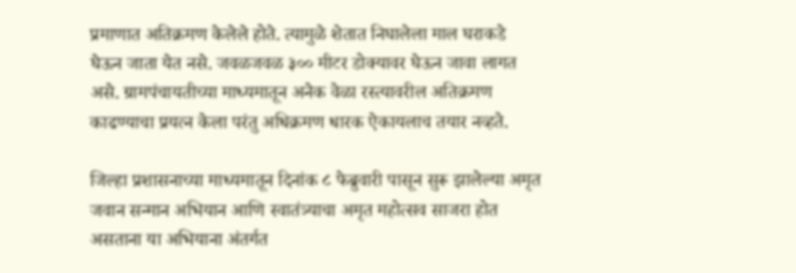प्रमाणात अतिक्रमण केलेले होते. त्यामुळे शेतात निघालेला माल घराकडे घेऊन जाता येत नसे. जवळजवळ ३०० मीटर डोक्यावर घेऊन जावा लागत असे. ग्रामपंचायतीच्या माध्यमातून अनेक वेळा रस्त्यावरील अतिक्रमण काढण्याचा प्रयत्न केला परंतु अधिक्रमण धारक ऐकायलाच तयार नव्हते.

जिल्हा प्रशासनाच्या माध्यमातून दिनांक ८ फेब्रुवारी पासून सुरू झालेल्या अमृत जवान सन्मान अभियान आणि स्वातंत्र्याचा अमृत महोत्सव साजरा होत असताना या अभियाना अंतर्गत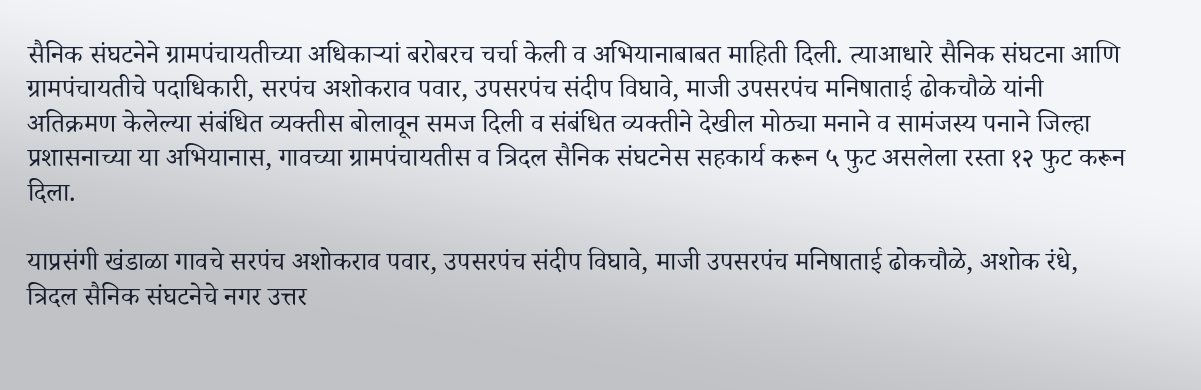सैनिक संघटनेने ग्रामपंचायतीच्या अधिकाऱ्यां बरोबरच चर्चा केली व अभियानाबाबत माहिती दिली. त्याआधारे सैनिक संघटना आणि ग्रामपंचायतीचे पदाधिकारी, सरपंच अशोकराव पवार, उपसरपंच संदीप विघावे, माजी उपसरपंच मनिषाताई ढोकचौळे यांनी अतिक्रमण केलेल्या संबंधित व्यक्तीस बोलावून समज दिली व संबंधित व्यक्तीने देखील मोठ्या मनाने व सामंजस्य पनाने जिल्हा प्रशासनाच्या या अभियानास, गावच्या ग्रामपंचायतीस व त्रिदल सैनिक संघटनेस सहकार्य करून ५ फुट असलेला रस्ता १२ फुट करून दिला.

याप्रसंगी खंडाळा गावचे सरपंच अशोकराव पवार, उपसरपंच संदीप विघावे, माजी उपसरपंच मनिषाताई ढोकचौळे, अशोक रंधे, त्रिदल सैनिक संघटनेचे नगर उत्तर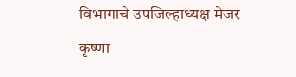विभागाचे उपजिल्हाध्यक्ष मेजर कृष्णा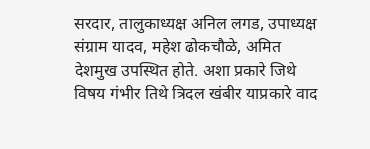सरदार, तालुकाध्यक्ष अनिल लगड, उपाध्यक्ष संग्राम यादव, महेश ढोकचौळे, अमित देशमुख उपस्थित होते. अशा प्रकारे जिथे विषय गंभीर तिथे त्रिदल खंबीर याप्रकारे वाद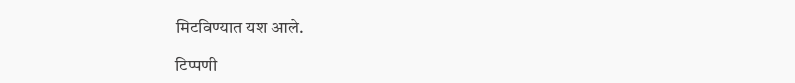मिटविण्यात यश आले.

टिप्पणी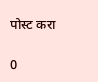पोस्ट करा

0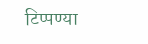टिप्पण्या